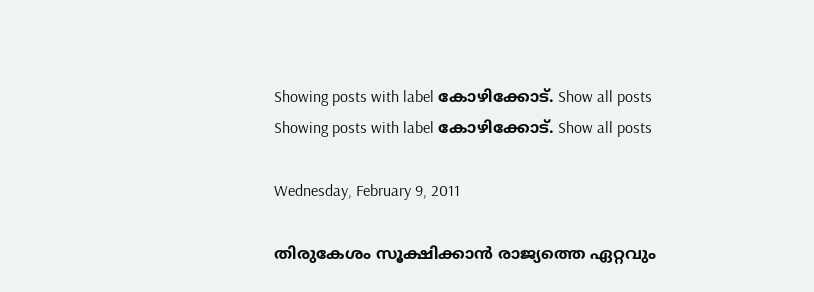Showing posts with label കോഴിക്കോട്‌. Show all posts
Showing posts with label കോഴിക്കോട്‌. Show all posts

Wednesday, February 9, 2011

തിരുകേശം സൂക്ഷിക്കാൻ രാജ്യത്തെ ഏറ്റവും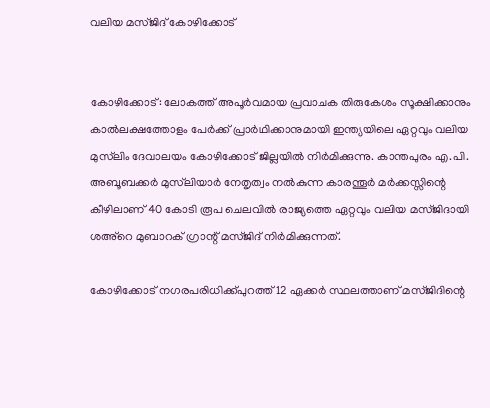വലിയ മസ്‌ജിദ് കോഴിക്കോട്


കോഴിക്കോട്: ലോകത്ത് അപൂര്‍വമായ പ്രവാചക തിരുകേശം സൂക്ഷിക്കാനും കാല്‍ലക്ഷത്തോളം പേര്‍ക്ക് പ്രാര്‍ഥിക്കാനുമായി ഇന്ത്യയിലെ ഏറ്റവും വലിയ മുസ്‌ലിം ദേവാലയം കോഴിക്കോട് ജില്ലയില്‍ നിര്‍മിക്കുന്നു. കാന്തപുരം എ.പി. അബൂബക്കര്‍ മുസ്‌ലിയാര്‍ നേതൃത്വം നല്‍കുന്ന കാരന്തൂര്‍ മര്‍ക്കസ്സിന്റെ കീഴിലാണ് 40 കോടി രൂപ ചെലവില്‍ രാജ്യത്തെ ഏറ്റവും വലിയ മസ്ജിദായി ശഅ്‌റെ മുബാറക് ഗ്രാന്റ് മസ്ജിദ് നിര്‍മിക്കുന്നത്.

കോഴിക്കോട് നഗരപരിധിക്ക്പുറത്ത് 12 ഏക്കര്‍ സ്ഥലത്താണ് മസ്ജിദിന്റെ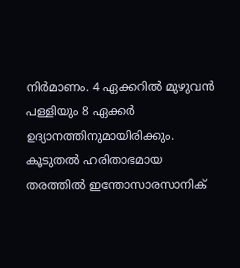നിര്‍മാണം. 4 ഏക്കറില്‍ മുഴുവന്‍ പള്ളിയും 8 ഏക്കര്‍ ഉദ്യാനത്തിനുമായിരിക്കും. കൂടുതല്‍ ഹരിതാഭമായ തരത്തില്‍ ഇന്തോസാരസാനിക്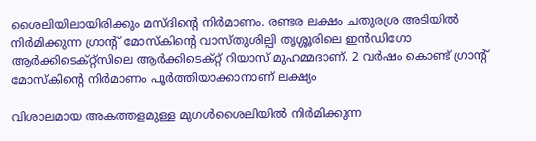ശൈലിയിലായിരിക്കും മസ്ദിന്റെ നിര്‍മാണം. രണ്ടര ലക്ഷം ചതുരശ്ര അടിയില്‍ നിര്‍മിക്കുന്ന ഗ്രാന്റ് മോസ്‌കിന്റെ വാസ്തുശില്പി തൃശ്ശൂരിലെ ഇന്‍ഡിഗോ ആര്‍ക്കിടെക്റ്റ്‌സിലെ ആര്‍ക്കിടെക്റ്റ് റിയാസ് മുഹമ്മദാണ്. 2 വര്‍ഷം കൊണ്ട് ഗ്രാന്റ് മോസ്‌കിന്റെ നിര്‍മാണം പൂര്‍ത്തിയാക്കാനാണ് ലക്ഷ്യം

വിശാലമായ അകത്തളമുള്ള മുഗള്‍ശൈലിയില്‍ നിര്‍മിക്കുന്ന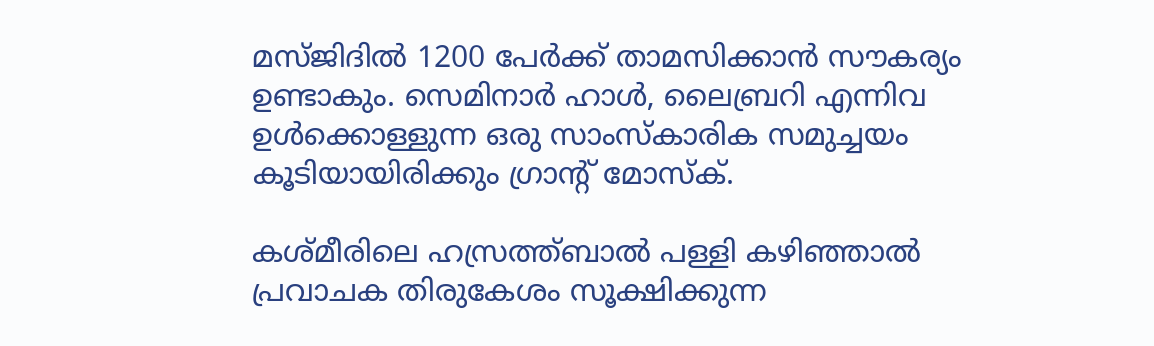മസ്ജിദില്‍ 1200 പേര്‍ക്ക് താമസിക്കാന്‍ സൗകര്യം ഉണ്ടാകും. സെമിനാര്‍ ഹാള്‍, ലൈബ്രറി എന്നിവ ഉള്‍ക്കൊള്ളുന്ന ഒരു സാംസ്‌കാരിക സമുച്ചയം കൂടിയായിരിക്കും ഗ്രാന്റ് മോസ്‌ക്.

കശ്മീരിലെ ഹസ്രത്ത്ബാല്‍ പള്ളി കഴിഞ്ഞാല്‍ പ്രവാചക തിരുകേശം സൂക്ഷിക്കുന്ന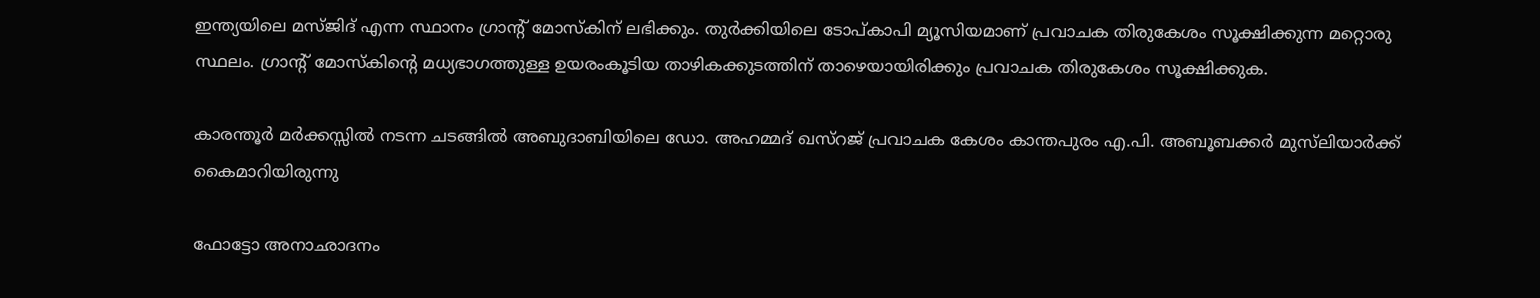ഇന്ത്യയിലെ മസ്ജിദ് എന്ന സ്ഥാനം ഗ്രാന്റ് മോസ്‌കിന് ലഭിക്കും. തുര്‍ക്കിയിലെ ടോപ്കാപി മ്യൂസിയമാണ് പ്രവാചക തിരുകേശം സൂക്ഷിക്കുന്ന മറ്റൊരു സ്ഥലം. ഗ്രാന്റ് മോസ്‌കിന്റെ മധ്യഭാഗത്തുള്ള ഉയരംകൂടിയ താഴികക്കുടത്തിന് താഴെയായിരിക്കും പ്രവാചക തിരുകേശം സൂക്ഷിക്കുക.

കാരന്തൂര്‍ മര്‍ക്കസ്സില്‍ നടന്ന ചടങ്ങില്‍ അബുദാബിയിലെ ഡോ. അഹമ്മദ് ഖസ്‌റജ് പ്രവാചക കേശം കാന്തപുരം എ.പി. അബൂബക്കര്‍ മുസ്‌ലിയാര്‍ക്ക് കൈമാറിയിരുന്നു

ഫോട്ടോ അനാഛാദനം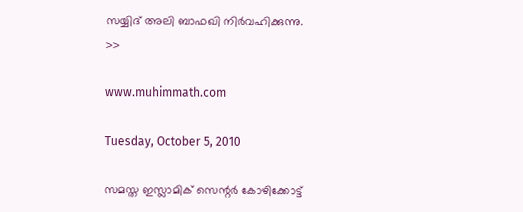സയ്യിദ് അലി ബാഫഖി നിർവഹിക്കുന്നു. >>

www.muhimmath.com

Tuesday, October 5, 2010

സമസ്ത ഇസ്ലാമിക് സെന്റര്‍ കോഴിക്കോട്ട്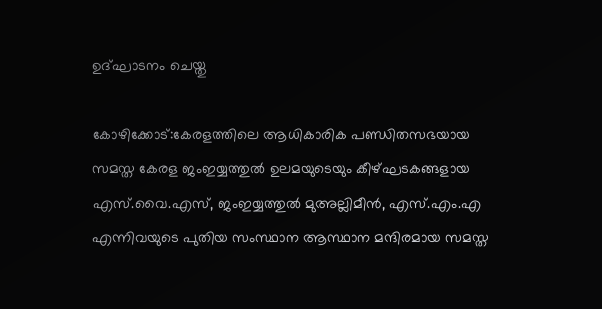ഉദ്ഘാടനം ചെയ്തു

കോഴിക്കോട്:കേരളത്തിലെ ആധികാരിക പണ്ഡിതസഭയായ സമസ്ത കേരള ജംഇയ്യത്തുല്‍ ഉലമയുടെയും കീഴ്ഘടകങ്ങളായ എസ്.വൈ.എസ്, ജംഇയ്യത്തുല്‍ മുഅല്ലിമീന്‍, എസ്.എം.എ എന്നിവയുടെ പുതിയ സംസ്ഥാന ആസ്ഥാന മന്ദിരമായ സമസ്ത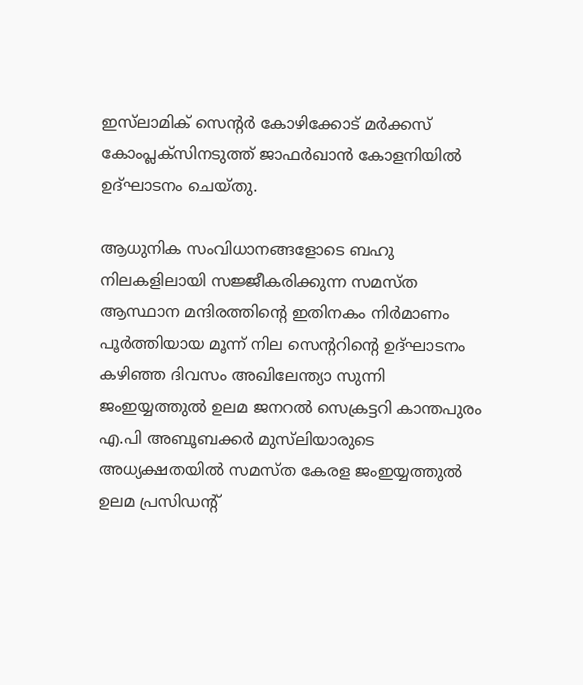ഇസ്‌ലാമിക് സെന്റര്‍ കോഴിക്കോട് മര്‍ക്കസ് കോംപ്ലക്‌സിനടുത്ത് ജാഫര്‍ഖാന്‍ കോളനിയില്‍ ഉദ്ഘാടനം ചെയ്തു.

ആധുനിക സംവിധാനങ്ങളോടെ ബഹു നിലകളിലായി സജ്ജീകരിക്കുന്ന സമസ്ത ആസ്ഥാന മന്ദിരത്തിന്റെ ഇതിനകം നിര്‍മാണം പൂര്‍ത്തിയായ മൂന്ന് നില സെന്ററിന്റെ ഉദ്ഘാടനം കഴിഞ്ഞ ദിവസം അഖിലേന്ത്യാ സുന്നി ജംഇയ്യത്തുല്‍ ഉലമ ജനറല്‍ സെക്രട്ടറി കാന്തപുരം എ.പി അബൂബക്കര്‍ മുസ്‌ലിയാരുടെ അധ്യക്ഷതയില്‍ സമസ്ത കേരള ജംഇയ്യത്തുല്‍ ഉലമ പ്രസിഡന്റ്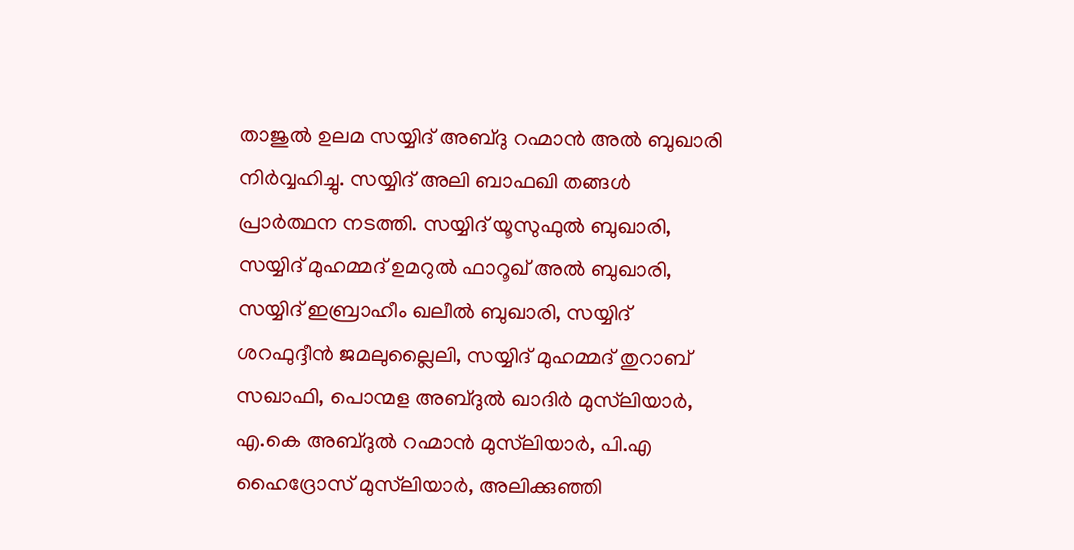താജുല്‍ ഉലമ സയ്യിദ് അബ്ദു റഹ്മാന്‍ അല്‍ ബുഖാരി നിര്‍വ്വഹിച്ചു. സയ്യിദ് അലി ബാഫഖി തങ്ങള്‍ പ്രാര്‍ത്ഥന നടത്തി. സയ്യിദ് യൂസുഫുല്‍ ബുഖാരി, സയ്യിദ് മുഹമ്മദ് ഉമറുല്‍ ഫാറൂഖ് അല്‍ ബുഖാരി, സയ്യിദ് ഇബ്രാഹീം ഖലീല്‍ ബുഖാരി, സയ്യിദ് ശറഫുദ്ദീന്‍ ജമലുല്ലൈലി, സയ്യിദ് മുഹമ്മദ് തുറാബ് സഖാഫി, പൊന്മള അബ്ദുല്‍ ഖാദിര്‍ മുസ്‌ലിയാര്‍, എ.കെ അബ്ദുല്‍ റഹ്മാന്‍ മുസ്‌ലിയാര്‍, പി.എ ഹൈദ്രോസ് മുസ്‌ലിയാര്‍, അലിക്കുഞ്ഞി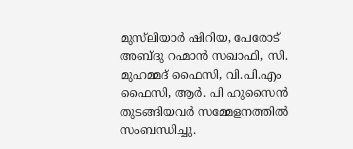മുസ്‌ലിയാര്‍ ഷിറിയ, പേരോട് അബ്ദു റഹ്മാന്‍ സഖാഫി, സി. മുഹമ്മദ് ഫൈസി, വി.പി.എം ഫൈസി, ആര്‍. പി ഹുസൈന്‍ തുടങ്ങിയവര്‍ സമ്മേളനത്തില്‍ സംബന്ധിച്ചു.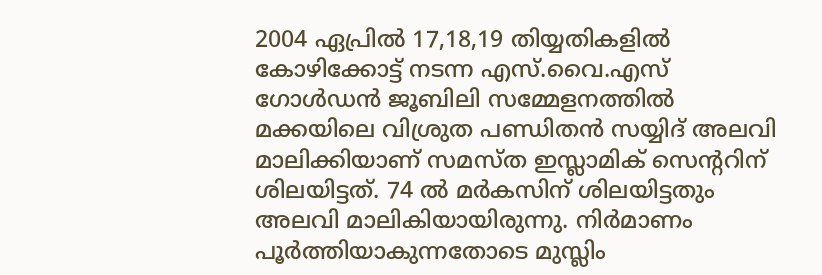2004 ഏപ്രില്‍ 17,18,19 തിയ്യതികളില്‍ കോഴിക്കോട്ട് നടന്ന എസ്.വൈ.എസ് ഗോള്‍ഡന്‍ ജൂബിലി സമ്മേളനത്തില്‍ മക്കയിലെ വിശ്രുത പണ്ഡിതന്‍ സയ്യിദ് അലവി മാലിക്കിയാണ് സമസ്ത ഇസ്ലാമിക് സെന്ററിന് ശിലയിട്ടത്. 74 ല്‍ മര്‍കസിന് ശിലയിട്ടതും അലവി മാലികിയായിരുന്നു. നിര്‍മാണം പൂര്‍ത്തിയാകുന്നതോടെ മുസ്ലിം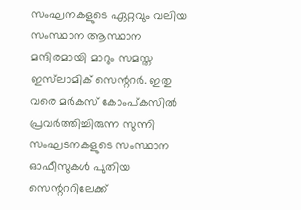സംഘനകളുടെ ഏറ്റവും വലിയ സംസ്ഥാന ആസ്ഥാന മന്ദിരമായി മാറും സമസ്ത ഇസ്‌ലാമിക് സെന്ററര്‍. ഇതു വരെ മര്‍കസ് കോംപ്കസില്‍ പ്രവര്‍ത്തിച്ചിരുന്ന സുന്നി സംഘടനകളുടെ സംസ്ഥാന ഓഫീസുകള്‍ പുതിയ സെന്റററിലേക്ക്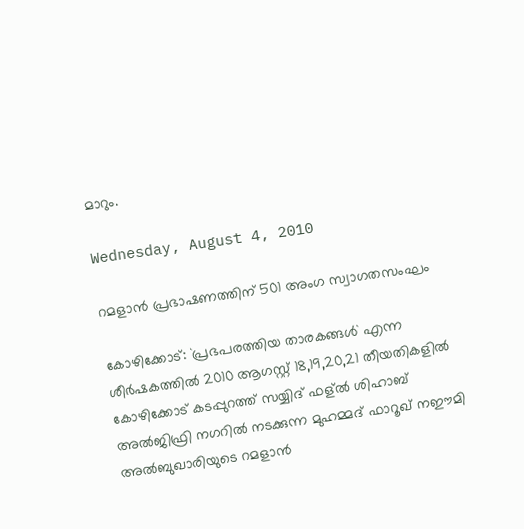മാറും.

Wednesday, August 4, 2010

റമളാൻ പ്രഭാഷണത്തിന്‌ 501 അംഗ സ്വാഗതസംഘം

കോഴിക്കോട്‌: `പ്രഭപരത്തിയ താരകങ്ങൾ` എന്ന ശീർഷകത്തിൽ 2010 ആഗസ്റ്റ്‌ 18,19,20,21 തീയതികളിൽ കോഴിക്കോട്‌ കടപ്പുറത്ത്‌ സയ്യിദ്‌ ഫള്ൽ ശിഹാബ്‌ അൽജിഫ്രി നഗറിൽ നടക്കുന്ന മുഹമ്മദ്‌ ഫാറൂഖ്‌ നഈമി അൽബുഖാരിയുടെ റമളാൻ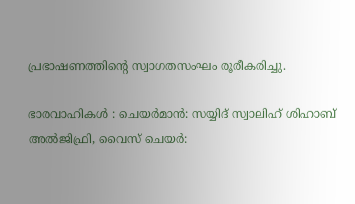പ്രഭാഷണത്തിന്റെ സ്വാഗതസംഘം രൂരീകരിച്ചു.

ഭാരവാഹികൾ : ചെയർമാൻ: സയ്യിദ്‌ സ്വാലിഹ്‌ ശിഹാബ്‌ അൽജിഫ്രി, വൈസ്‌ ചെയർ: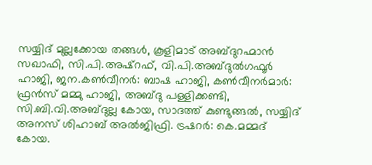സയ്യിദ്‌ മുല്ലക്കോയ തങ്ങൾ, കൂളിമാട്‌ അബ്ദുറഹ്മാൻ സഖാഫി, സി.പി.അഷ്‌റഫ്‌, വി.പി.അബ്ദുൽഗഫൂർ ഹാജി, ജന.കൺവീനർ: ബാഷ ഹാജി, കൺവീനർമാർ: ഫ്രൻസ്‌ മമ്മു ഹാജി, അബ്ദു പള്ളിക്കണ്ടി, സി.ബി.വി.അബ്ദുല്ല കോയ, സാദത്ത്‌ കുണ്ടുങ്ങൽ, സയ്യിദ്‌ അനസ്‌ ശിഹാബ്‌ അൽജിഫ്രി. ട്രഷറർ: കെ.മമ്മദ്‌ കോയ.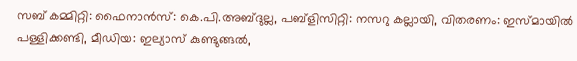സബ്‌ കമ്മിറ്റി: ഫൈനാൻസ്‌: കെ.പി.അബ്ദുല്ല, പബ്ളിസിറ്റി: നസറു കല്ലായി, വിതരണം: ഇസ്മായിൽ പള്ളിക്കണ്ടി, മീഡിയ: ഇല്യാസ്‌ കുണ്ടുങ്ങൽ,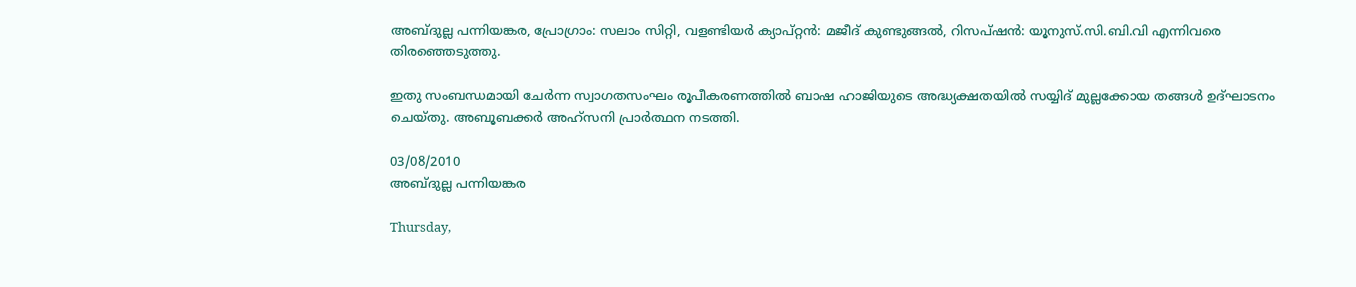അബ്ദുല്ല പന്നിയങ്കര, പ്രോഗ്രാം: സലാം സിറ്റി, വളണ്ടിയർ ക്യാപ്റ്റൻ: മജീദ്‌ കുണ്ടുങ്ങൽ, റിസപ്ഷൻ: യൂനുസ്‌.സി.ബി.വി എന്നിവരെ തിരഞ്ഞെടുത്തു.

ഇതു സംബന്ധമായി ചേർന്ന സ്വാഗതസംഘം രൂപീകരണത്തിൽ ബാഷ ഹാജിയുടെ അദ്ധ്യക്ഷതയിൽ സയ്യിദ്‌ മുല്ലക്കോയ തങ്ങൾ ഉദ്ഘാടനം ചെയ്തു. അബൂബക്കർ അഹ്സനി പ്രാർത്ഥന നടത്തി.

03/08/2010
അബ്ദുല്ല പന്നിയങ്കര

Thursday,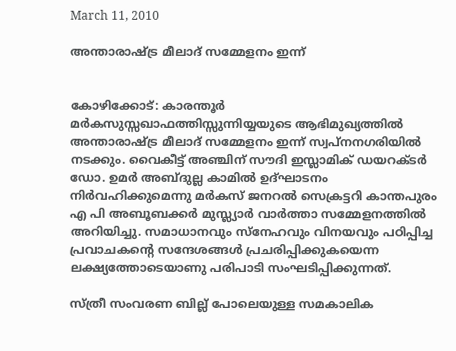March 11, 2010

അന്താരാഷ്ട്ര മീലാദ്‌ സമ്മേളനം ഇന്ന്‌


കോഴിക്കോട്‌: കാരന്തൂർ മർകസുസ്സഖാഫത്തിസ്സുന്നിയ്യയുടെ ആഭിമുഖ്യത്തിൽ അന്താരാഷ്ട്ര മീലാദ്‌ സമ്മേളനം ഇന്ന്‌ സ്വപ്നനഗരിയിൽ നടക്കും. വൈകീട്ട്‌ അഞ്ചിന്‌ സൗദി ഇസ്ലാമിക്‌ ഡയറക്ടർ ഡോ. ഉമർ അബ്ദുല്ല കാമിൽ ഉദ്ഘാടനം നിർവഹിക്കുമെന്നു മർകസ്‌ ജനറൽ സെക്രട്ടറി കാന്തപുരം എ പി അബൂബക്കർ മുസ്ല്യാർ വാർത്താ സമ്മേളനത്തിൽ അറിയിച്ചു. സമാധാനവും സ്നേഹവും വിനയവും പഠിപ്പിച്ച പ്രവാചകന്റെ സന്ദേശങ്ങൾ പ്രചരിപ്പിക്കുകയെന്ന ലക്ഷ്യത്തോടെയാണു പരിപാടി സംഘടിപ്പിക്കുന്നത്‌.

സ്ത്രീ സംവരണ ബില്ല്‌ പോലെയുള്ള സമകാലിക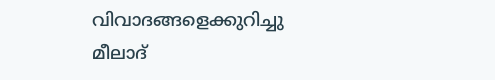വിവാദങ്ങളെക്കുറിച്ചു മീലാദ്‌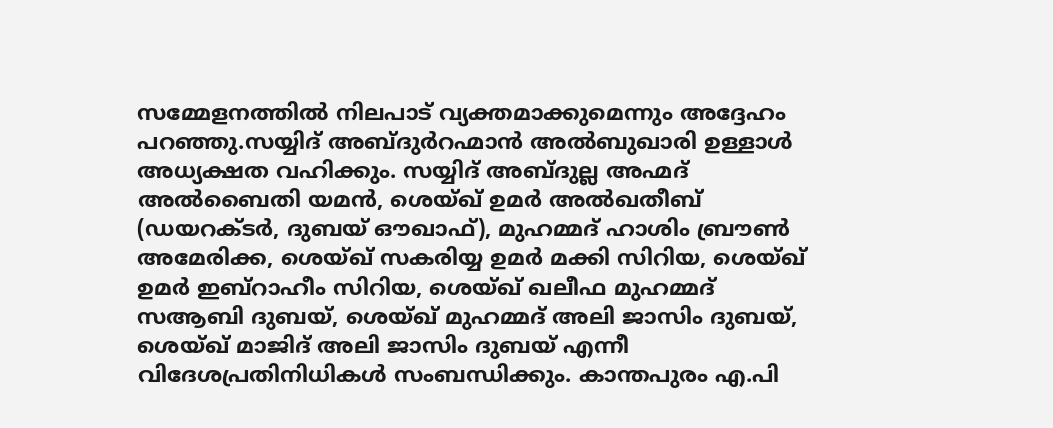സമ്മേളനത്തിൽ നിലപാട്‌ വ്യക്തമാക്കുമെന്നും അദ്ദേഹം പറഞ്ഞു.സയ്യിദ്‌ അബ്ദുർറഹ്മാൻ അൽബുഖാരി ഉള്ളാൾ അധ്യക്ഷത വഹിക്കും. സയ്യിദ്‌ അബ്ദുല്ല അഹ്മദ്‌ അൽബൈതി യമൻ, ശെയ്ഖ്‌ ഉമർ അൽഖതീബ്‌ (ഡയറക്ടർ, ദുബയ്‌ ഔഖാഫ്‌), മുഹമ്മദ്‌ ഹാശിം ബ്രൗൺ അമേരിക്ക, ശെയ്ഖ്‌ സകരിയ്യ ഉമർ മക്കി സിറിയ, ശെയ്ഖ്‌ ഉമർ ഇബ്‌റാഹീം സിറിയ, ശെയ്ഖ്‌ ഖലീഫ മുഹമ്മദ്‌ സആബി ദുബയ്‌, ശെയ്ഖ്‌ മുഹമ്മദ്‌ അലി ജാസിം ദുബയ്‌, ശെയ്ഖ്‌ മാജിദ്‌ അലി ജാസിം ദുബയ്‌ എന്നീ വിദേശപ്രതിനിധികൾ സംബന്ധിക്കും. കാന്തപുരം എ.പി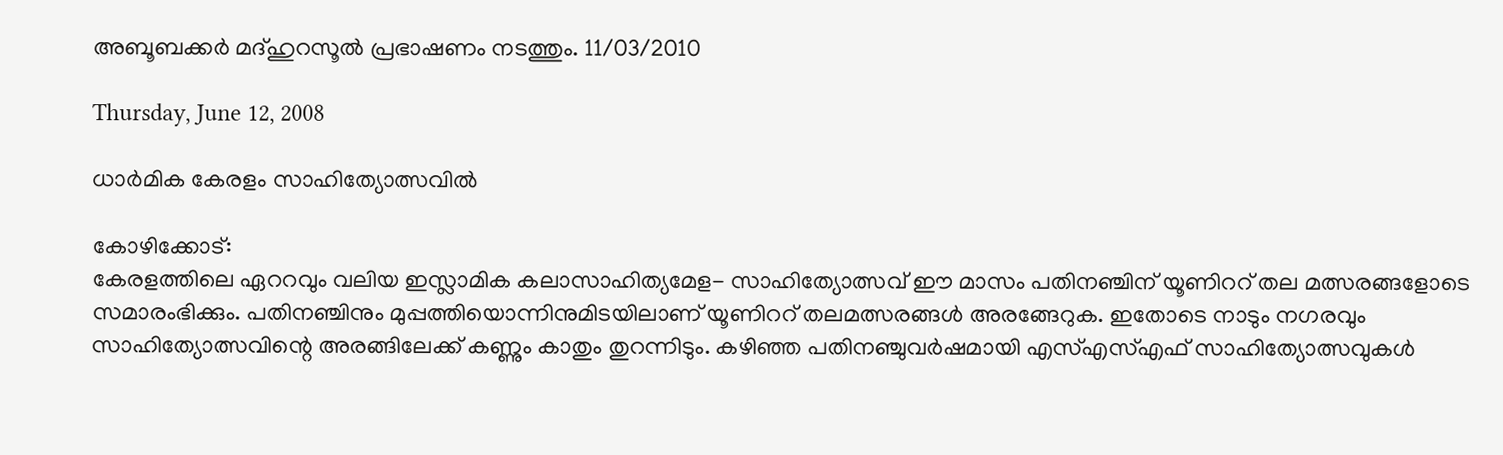അബൂബക്കർ മദ്‌ഹുറസൂൽ പ്രഭാഷണം നടത്തും. 11/03/2010

Thursday, June 12, 2008

ധാര്‍മിക കേരളം സാഹിത്യോത്സവില്‍

കോഴിക്കോട്‌:
കേരളത്തിലെ ഏററവും വലിയ ഇസ്ലാമിക കലാസാഹിത്യമേള- സാഹിത്യോത്സവ്‌ ഈ മാസം പതിനഞ്ചിന്‌ യൂണിററ്‌ തല മത്സരങ്ങളോടെ സമാരംഭിക്കും. പതിനഞ്ചിനും മുപ്പത്തിയൊന്നിനുമിടയിലാണ്‌ യൂണിററ്‌ തലമത്സരങ്ങള്‍ അരങ്ങേറുക. ഇതോടെ നാടും നഗരവും സാഹിത്യോത്സവിന്റെ അരങ്ങിലേക്ക്‌ കണ്ണും കാതും തുറന്നിടും. കഴിഞ്ഞ പതിനഞ്ചുവര്‍ഷമായി എസ്‌എസ്‌എഫ്‌ സാഹിത്യോത്സവുകള്‍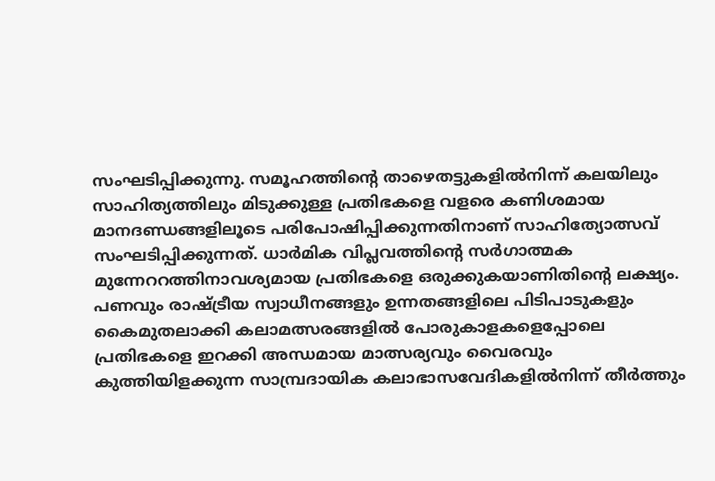സംഘടിപ്പിക്കുന്നു. സമൂഹത്തിന്റെ താഴെതട്ടുകളില്‍നിന്ന്‌ കലയിലും സാഹിത്യത്തിലും മിടുക്കുള്ള പ്രതിഭകളെ വളരെ കണിശമായ മാനദണ്ഡങ്ങളിലൂടെ പരിപോഷിപ്പിക്കുന്നതിനാണ്‌ സാഹിത്യോത്സവ്‌ സംഘടിപ്പിക്കുന്നത്‌. ധാര്‍മിക വിപ്ലവത്തിന്റെ സര്‍ഗാത്മക മുന്നേററത്തിനാവശ്യമായ പ്രതിഭകളെ ഒരുക്കുകയാണിതിന്റെ ലക്ഷ്യം. പണവും രാഷ്ട്രീയ സ്വാധീനങ്ങളും ഉന്നതങ്ങളിലെ പിടിപാടുകളും കൈമുതലാക്കി കലാമത്സരങ്ങളില്‍ പോരുകാളകളെപ്പോലെ പ്രതിഭകളെ ഇറക്കി അന്ധമായ മാത്സര്യവും വൈരവും കുത്തിയിളക്കുന്ന സാമ്പ്രദായിക കലാഭാസവേദികളില്‍നിന്ന്‌ തീര്‍ത്തും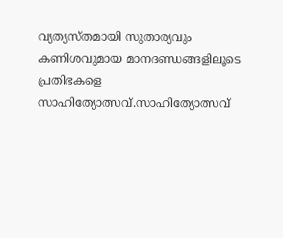വ്യത്യസ്തമായി സുതാര്യവും കണിശവുമായ മാനദണ്ഡങ്ങളിലൂടെ പ്രതിഭകളെ സാഹിത്യോത്സവ്‌.സാഹിത്യോത്സവ്‌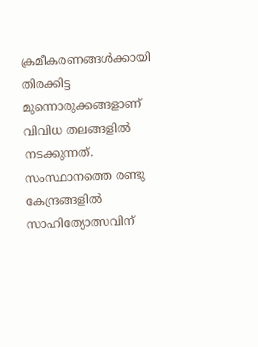ക്രമീകരണങ്ങള്‍ക്കായി തിരക്കിട്ട മുന്നൊരുക്കങ്ങളാണ്‌ വിവിധ തലങ്ങളില്‍ നടക്കുന്നത്‌. സംസ്ഥാനത്തെ രണ്ടു കേന്ദ്രങ്ങളില്‍ സാഹിത്യോത്സവിന്‌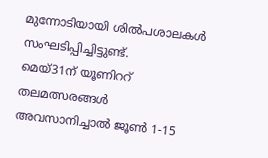മുന്നോടിയായി ശില്‍പശാലകള്‍ സംഘടിപ്പിച്ചിട്ടുണ്ട്‌.
മെയ്‌31ന്‌ യൂണിററ്‌ തലമത്സരങ്ങള്‍ അവസാനിച്ചാല്‍ ജൂണ്‍ 1-15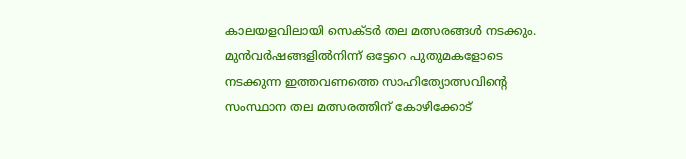കാലയളവിലായി സെക്ടര്‍ തല മത്സരങ്ങള്‍ നടക്കും. മുന്‍വര്‍ഷങ്ങളില്‍നിന്ന്‌ ഒട്ടേറെ പുതുമകളോടെ നടക്കുന്ന ഇത്തവണത്തെ സാഹിത്യോത്സവിന്റെ സംസ്ഥാന തല മത്സരത്തിന്‌ കോഴിക്കോട്‌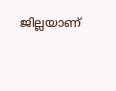ജില്ലയാണ്‌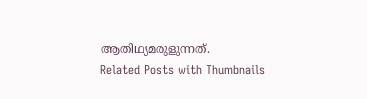ആതിഥ്യമരുളുന്നത്‌.
Related Posts with Thumbnails